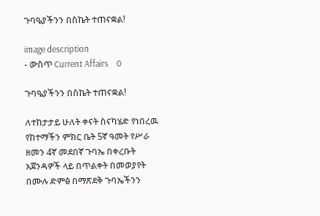ጉባዔያችንን በስኬት ተጠናቋል!

image description
- ውስጥ Current Affairs    0

ጉባዔያችንን በስኬት ተጠናቋል!

ለተከታታይ ሁለት ቀናት ስናካሄድ የነበረዉ  የከተማችን ምክር ቤት 5ኛ ዓመት የሥራ ዘመን 4ኛ መደበኛ ጉባኤ በቀረቡት አጀንዳዎች ላይ በጥልቀት በመወያየት በሙሉ ድምፅ በማጽደቅ ጉባኤችንን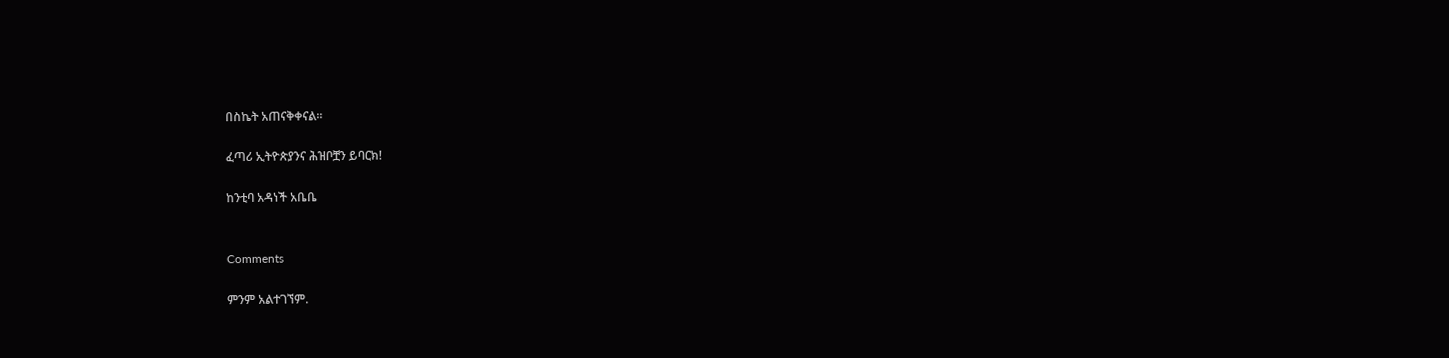በስኬት አጠናቅቀናል።

ፈጣሪ ኢትዮጵያንና ሕዝቦቿን ይባርክ!

ከንቲባ አዳነች አቤቤ


Comments

ምንም አልተገኘም.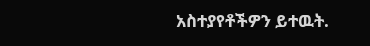አስተያየቶችዎን ይተዉት.